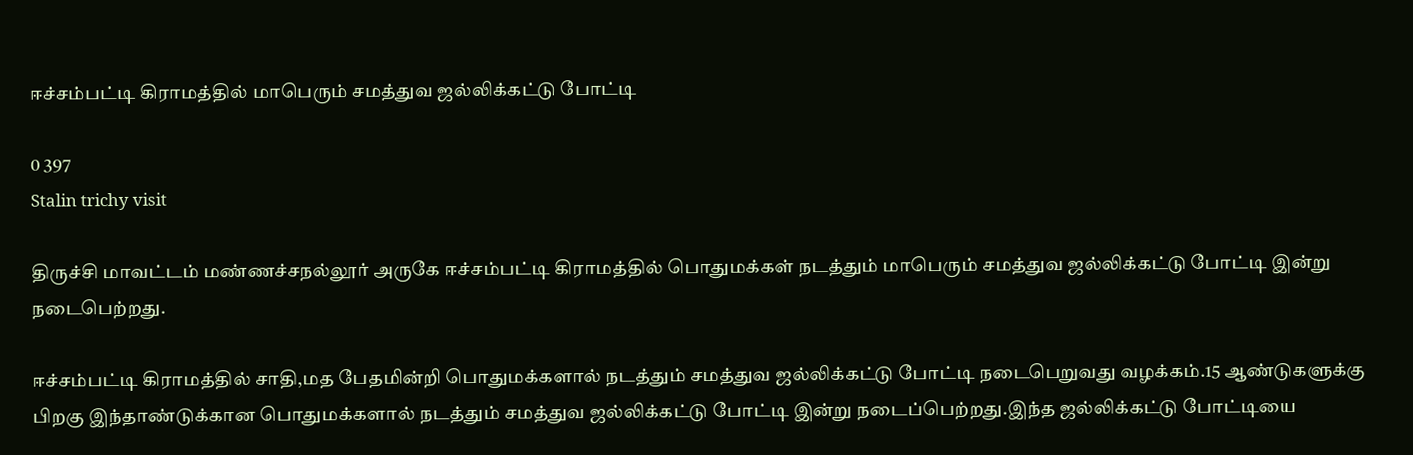ஈச்சம்பட்டி கிராமத்தில் மாபெரும் சமத்துவ ஜல்லிக்கட்டு போட்டி

0 397
Stalin trichy visit

திருச்சி மாவட்டம் மண்ணச்சநல்லூர் அருகே ஈச்சம்பட்டி கிராமத்தில் பொதுமக்கள் நடத்தும் மாபெரும் சமத்துவ ஜல்லிக்கட்டு போட்டி இன்று நடைபெற்றது.

ஈச்சம்பட்டி கிராமத்தில் சாதி,மத பேதமின்றி பொதுமக்களால் நடத்தும் சமத்துவ ஜல்லிக்கட்டு போட்டி நடைபெறுவது வழக்கம்.15 ஆண்டுகளுக்கு பிறகு இந்தாண்டுக்கான பொதுமக்களால் நடத்தும் சமத்துவ ஜல்லிக்கட்டு போட்டி இன்று நடைப்பெற்றது.இந்த ஜல்லிக்கட்டு போட்டியை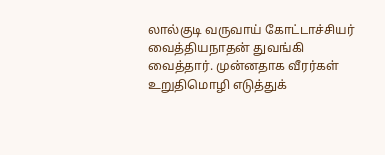லால்குடி வருவாய் கோட்டாச்சியர் வைத்தியநாதன் துவங்கி வைத்தார். முன்னதாக வீரர்கள் உறுதிமொழி எடுத்துக்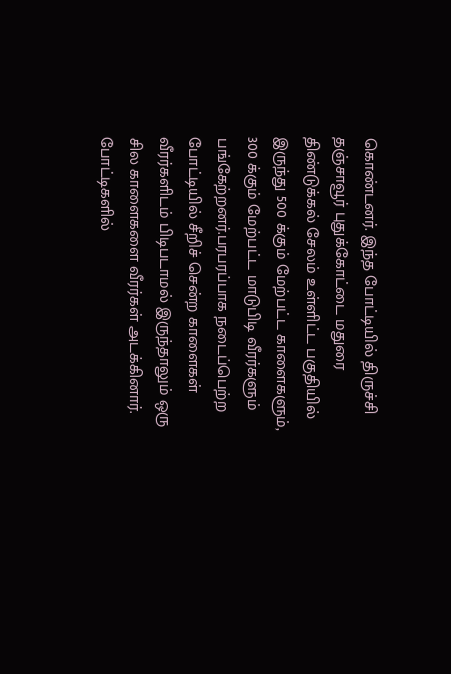கொண்டனர். இந்த போட்டியில் திருச்சி தஞ்சாவூர் புதுக்கோட்டை மதுரை திண்டுக்கல் சேலம் உள்ளிட்ட பகுதியில் இருந்து 500 க்கும் மேற்பட்ட காளைகளும், 300 க்கும் மேற்பட்ட மாடுபிடி வீரர்களும் பங்கேற்றனர்.பரபரப்பாக நடைப்பெற்ற போட்டியில் சீறிச் சென்ற காளைகள் வீரர்களிடம் பிடிபடாமல் இருந்தாலும் ஒரு சில காளைகளை வீரர்கள் அடக்கினார். போட்டிகளில்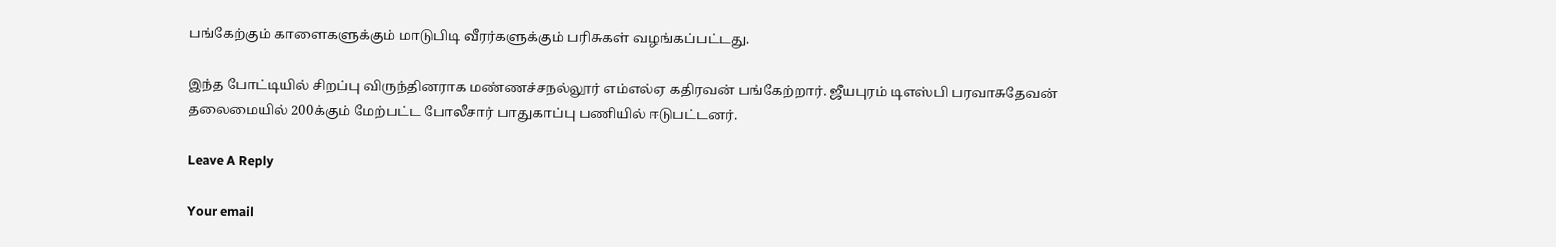பங்கேற்கும் காளைகளுக்கும் மாடுபிடி வீரர்களுக்கும் பரிசுகள் வழங்கப்பட்டது.

இந்த போட்டியில் சிறப்பு விருந்தினராக மண்ணச்சநல்லூர் எம்எல்ஏ கதிரவன் பங்கேற்றார். ஜீயபுரம் டிஎஸ்பி பரவாசுதேவன் தலைமையில் 200க்கும் மேற்பட்ட போலீசார் பாதுகாப்பு பணியில் ஈடுபட்டனர்.

Leave A Reply

Your email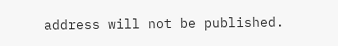address will not be published.